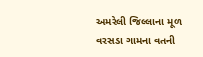અમરેલી જિલ્લાના મૂળ વરસડા ગામના વતની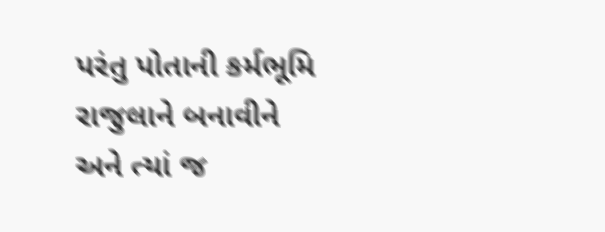પરંતુ પોતાની કર્મભૂમિ રાજુલાને બનાવીને અને ત્યાં જ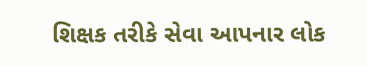શિક્ષક તરીકે સેવા આપનાર લોક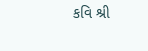કવિ શ્રી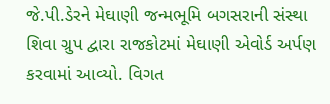જે.પી.ડેરને મેઘાણી જન્મભૂમિ બગસરાની સંસ્થા શિવા ગ્રુપ દ્વારા રાજકોટમાં મેઘાણી એવોર્ડ અર્પણ કરવામાં આવ્યો. વિગત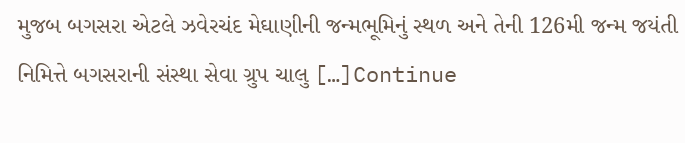મુજબ બગસરા એટલે ઝવેરચંદ મેઘાણીની જન્મભૂમિનું સ્થળ અને તેની 126મી જન્મ જયંતી નિમિત્તે બગસરાની સંસ્થા સેવા ગ્રુપ ચાલુ […]Continue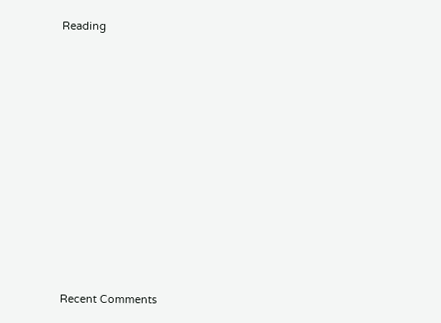Reading

















Recent Comments